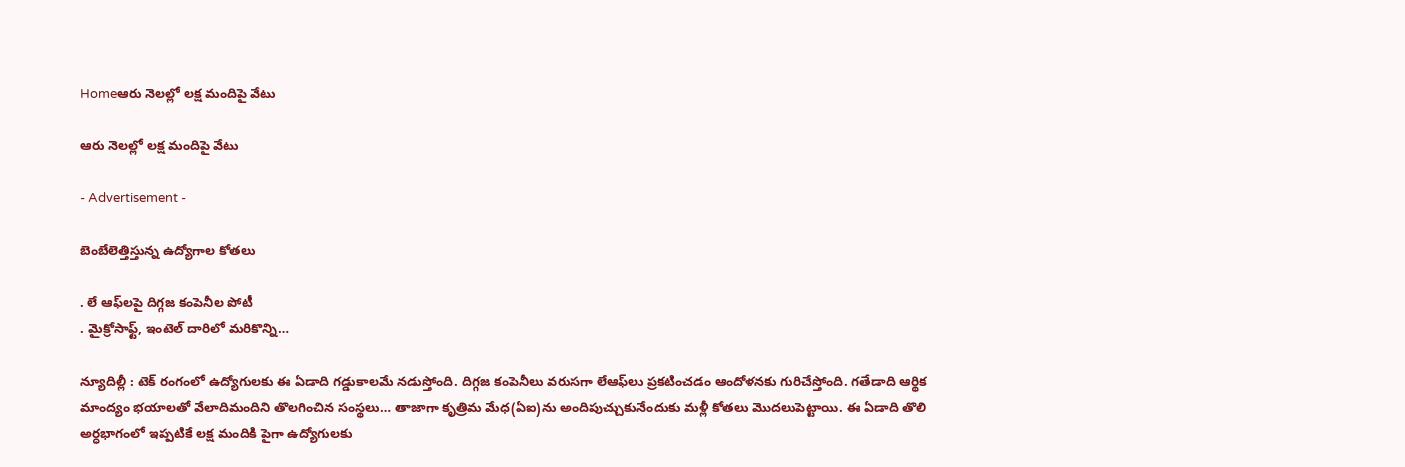Homeఆరు నెలల్లో లక్ష మందిపై వేటు

ఆరు నెలల్లో లక్ష మందిపై వేటు

- Advertisement -

బెంబేలెత్తిస్తున్న ఉద్యోగాల కోతలు

. లే ఆఫ్‌లపై దిగ్గజ కంపెనీల పోటీ
. మైక్రోసాఫ్ట్‌, ఇంటెల్‌ దారిలో మరికొన్ని…

న్యూదిల్లీ : టెక్‌ రంగంలో ఉద్యోగులకు ఈ ఏడాది గడ్డుకాలమే నడుస్తోంది. దిగ్గజ కంపెనీలు వరుసగా లేఆఫ్‌లు ప్రకటించడం ఆందోళనకు గురిచేస్తోంది. గతేడాది ఆర్థిక మాంద్యం భయాలతో వేలాదిమందిని తొలగించిన సంస్థలు… తాజాగా కృత్రిమ మేధ(ఏఐ)ను అందిపుచ్చుకునేందుకు మళ్లీ కోతలు మొదలుపెట్టాయి. ఈ ఏడాది తొలి అర్ధభాగంలో ఇప్పటికే లక్ష మందికి పైగా ఉద్యోగులకు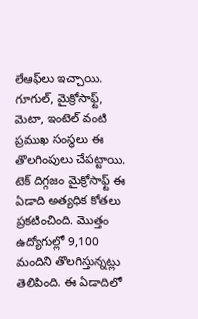లేఆఫ్‌లు ఇచ్చాయి. గూగుల్‌, మైక్రోసాఫ్ట్‌, మెటా, ఇంటెల్‌ వంటి ప్రముఖ సంస్థలు ఈ తొలగింపులు చేపట్టాయి. టెక్‌ దిగ్గజం మైక్రోసాఫ్ట్‌ ఈ ఏడాది అత్యధిక కోతలు ప్రకటించింది. మొత్తం ఉద్యోగుల్లో 9,100 మందిని తొలగిస్తున్నట్లు తెలిపింది. ఈ ఏడాదిలో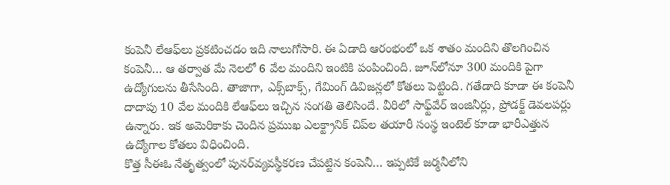కంపెనీ లేఆఫ్‌లు ప్రకటించడం ఇది నాలుగోసారి. ఈ ఏడాది ఆరంభంలో ఒక శాతం మందిని తొలగించిన కంపెనీ… ఆ తర్వాత మే నెలలో 6 వేల మందిని ఇంటికి పంపించింది. జూన్‌లోనూ 300 మందికి పైగా ఉద్యోగులను తీసేసింది. తాజాగా, ఎక్స్‌బాక్స్‌, గేమింగ్‌ డివిజన్లలో కోతలు పెట్టింది. గతేడాది కూడా ఈ కంపెనీ దాదాపు 10 వేల మందికి లేఆఫ్‌లు ఇచ్చిన సంగతి తెలిసిందే. వీరిలో సాఫ్ట్‌వేర్‌ ఇంజినీర్లు, ప్రోడక్ట్‌ డెవలపర్లు ఉన్నారు. ఇక అమెరికాకు చెందిన ప్రముఖ ఎలక్ట్రానిక్‌ చిప్‌ల తయారీ సంస్థ ఇంటెల్‌ కూడా భారీఎత్తున ఉద్యోగాల కోతలు విధించింది.
కొత్త సీఈఓ నేతృత్వంలో పునర్‌వ్యవస్థీకరణ చేపట్టిన కంపెనీ… ఇప్పటికే జర్మనీలోని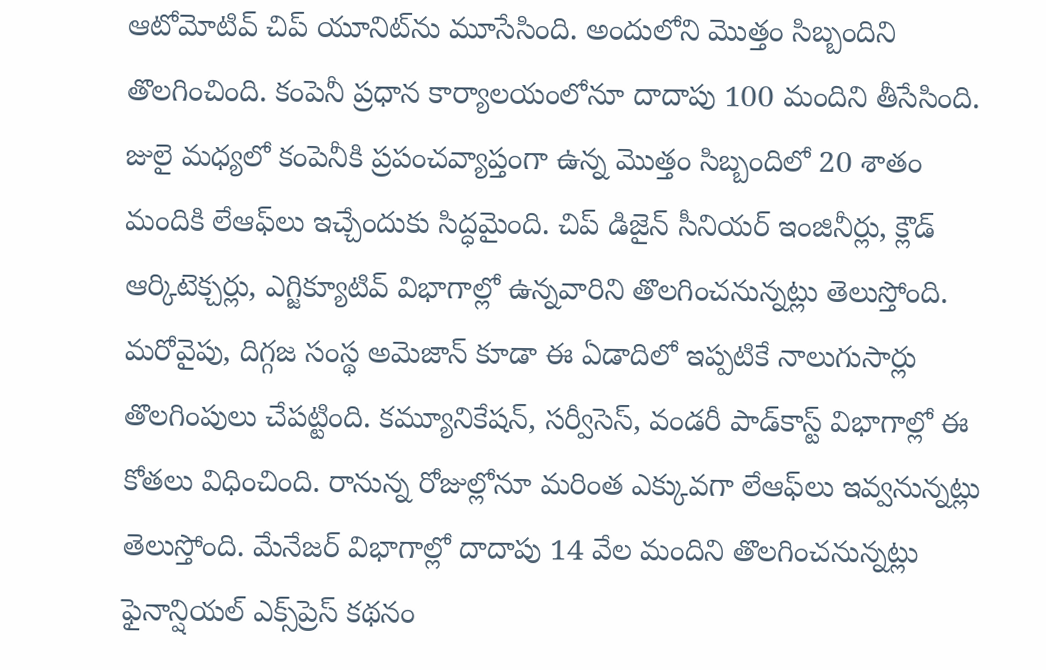ఆటోమోటివ్‌ చిప్‌ యూనిట్‌ను మూసేసింది. అందులోని మొత్తం సిబ్బందిని తొలగించింది. కంపెనీ ప్రధాన కార్యాలయంలోనూ దాదాపు 100 మందిని తీసేసింది. జులై మధ్యలో కంపెనీకి ప్రపంచవ్యాప్తంగా ఉన్న మొత్తం సిబ్బందిలో 20 శాతం మందికి లేఆఫ్‌లు ఇచ్చేందుకు సిద్ధమైంది. చిప్‌ డిజైన్‌ సీనియర్‌ ఇంజినీర్లు, క్లౌడ్‌ ఆర్కిటెక్చర్లు, ఎగ్జిక్యూటివ్‌ విభాగాల్లో ఉన్నవారిని తొలగించనున్నట్లు తెలుస్తోంది. మరోవైపు, దిగ్గజ సంస్థ అమెజాన్‌ కూడా ఈ ఏడాదిలో ఇప్పటికే నాలుగుసార్లు తొలగింపులు చేపట్టింది. కమ్యూనికేషన్‌, సర్వీసెస్‌, వండరీ పాడ్‌కాస్ట్‌ విభాగాల్లో ఈ కోతలు విధించింది. రానున్న రోజుల్లోనూ మరింత ఎక్కువగా లేఆఫ్‌లు ఇవ్వనున్నట్లు తెలుస్తోంది. మేనేజర్‌ విభాగాల్లో దాదాపు 14 వేల మందిని తొలగించనున్నట్లు ఫైనాన్షియల్‌ ఎక్స్‌ప్రెస్‌ కథనం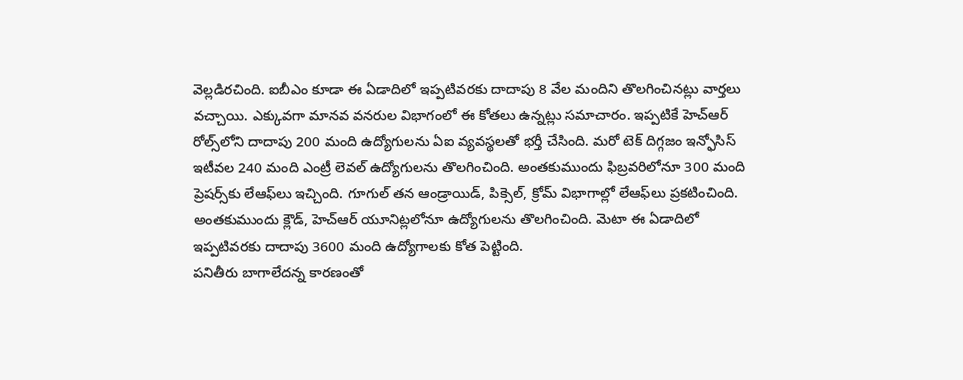వెల్లడిరచింది. ఐబీఎం కూడా ఈ ఏడాదిలో ఇప్పటివరకు దాదాపు 8 వేల మందిని తొలగించినట్లు వార్తలు వచ్చాయి. ఎక్కువగా మానవ వనరుల విభాగంలో ఈ కోతలు ఉన్నట్లు సమాచారం. ఇప్పటికే హెచ్‌ఆర్‌ రోల్స్‌లోని దాదాపు 200 మంది ఉద్యోగులను ఏఐ వ్యవస్థలతో భర్తీ చేసింది. మరో టెక్‌ దిగ్గజం ఇన్ఫోసిస్‌ ఇటీవల 240 మంది ఎంట్రీ లెవల్‌ ఉద్యోగులను తొలగించింది. అంతకుముందు ఫిబ్రవరిలోనూ 300 మంది ప్రెషర్స్‌కు లేఆఫ్‌లు ఇచ్చింది. గూగుల్‌ తన ఆండ్రాయిడ్‌, పిక్సెల్‌, క్రోమ్‌ విభాగాల్లో లేఆఫ్‌లు ప్రకటించింది. అంతకుముందు క్లౌడ్‌, హెచ్‌ఆర్‌ యూనిట్లలోనూ ఉద్యోగులను తొలగించింది. మెటా ఈ ఏడాదిలో ఇప్పటివరకు దాదాపు 3600 మంది ఉద్యోగాలకు కోత పెట్టింది.
పనితీరు బాగాలేదన్న కారణంతో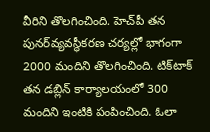వీరిని తొలగించింది. హెచ్‌పీ తన పునర్‌వ్యవస్థీకరణ చర్యల్లో భాగంగా 2000 మందిని తొలగించింది. టిక్‌టాక్‌ తన డబ్లిన్‌ కార్యాలయంలో 300 మందిని ఇంటికి పంపించింది. ఓలా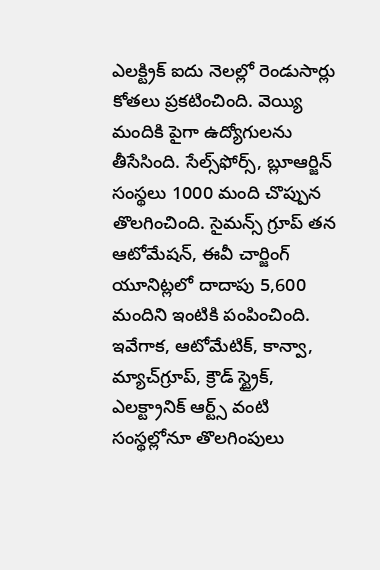ఎలక్ట్రిక్‌ ఐదు నెలల్లో రెండుసార్లు కోతలు ప్రకటించింది. వెయ్యి మందికి పైగా ఉద్యోగులను తీసేసింది. సేల్స్‌ఫోర్స్‌, బ్లూఆర్జిన్‌ సంస్థలు 1000 మంది చొప్పున తొలగించింది. సైమన్స్‌ గ్రూప్‌ తన ఆటోమేషన్‌, ఈవీ చార్జింగ్‌ యూనిట్లలో దాదాపు 5,600 మందిని ఇంటికి పంపించింది. ఇవేగాక, ఆటోమేటిక్‌, కాన్వా, మ్యాచ్‌గ్రూప్‌, క్రౌడ్‌ స్ట్రైక్‌, ఎలక్ట్రానిక్‌ ఆర్ట్స్‌ వంటి సంస్థల్లోనూ తొలగింపులు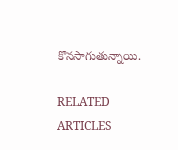కొనసాగుతున్నాయి.

RELATED ARTICLES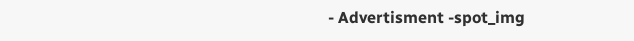- Advertisment -spot_img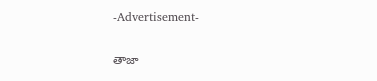-Advertisement-

తాజా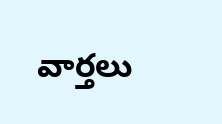వార్తలు